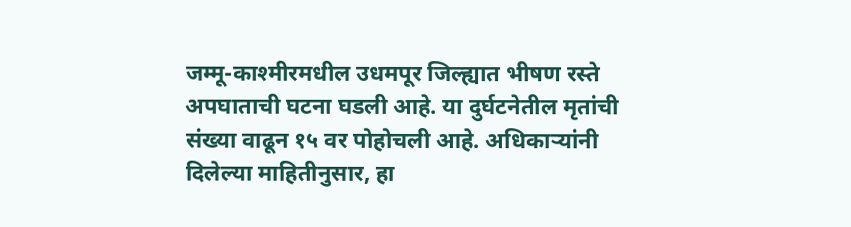जम्मू-काश्मीरमधील उधमपूर जिल्ह्यात भीषण रस्ते अपघाताची घटना घडली आहे. या दुर्घटनेतील मृतांची संख्या वाढून १५ वर पोहोचली आहे. अधिकाऱ्यांनी दिलेल्या माहितीनुसार, हा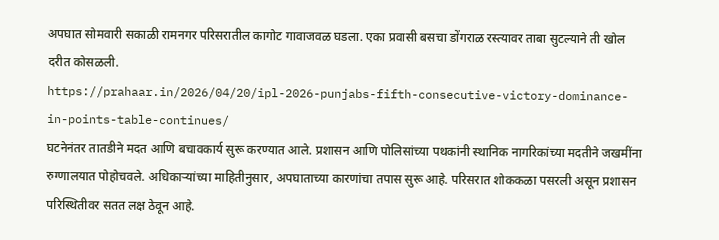अपघात सोमवारी सकाळी रामनगर परिसरातील कागोट गावाजवळ घडला. एका प्रवासी बसचा डोंगराळ रस्त्यावर ताबा सुटल्याने ती खोल दरीत कोसळली.
https://prahaar.in/2026/04/20/ipl-2026-punjabs-fifth-consecutive-victory-dominance-in-points-table-continues/
घटनेनंतर तातडीने मदत आणि बचावकार्य सुरू करण्यात आले. प्रशासन आणि पोलिसांच्या पथकांनी स्थानिक नागरिकांच्या मदतीने जखमींना रुग्णालयात पोहोचवले. अधिकाऱ्यांच्या माहितीनुसार, अपघाताच्या कारणांचा तपास सुरू आहे. परिसरात शोककळा पसरली असून प्रशासन परिस्थितीवर सतत लक्ष ठेवून आहे.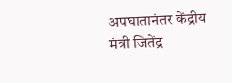अपघातानंतर केंद्रीय मंत्री जितेंद्र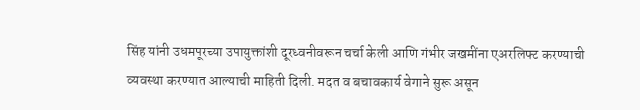सिंह यांनी उधमपूरच्या उपायुक्तांशी दूरध्वनीवरून चर्चा केली आणि गंभीर जखमींना एअरलिफ्ट करण्याची व्यवस्था करण्यात आल्याची माहिती दिली. मदत व बचावकार्य वेगाने सुरू असून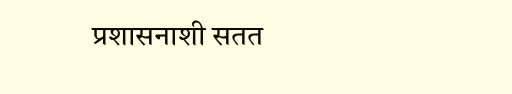प्रशासनाशी सतत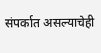संपर्कात असल्याचेही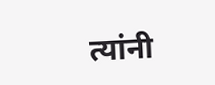त्यांनी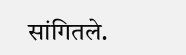सांगितले.